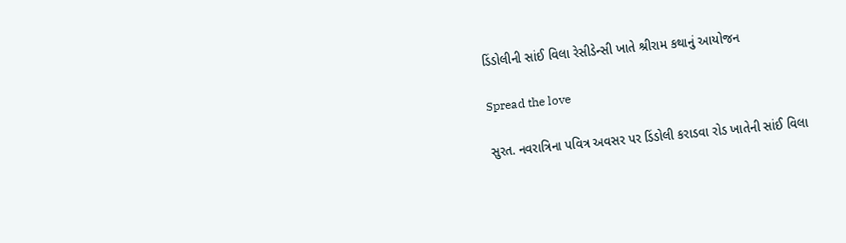ડિંડોલીની સાંઈ વિલા રેસીડેન્સી ખાતે શ્રીરામ કથાનું આયોજન

Spread the love

સુરત. નવરાત્રિના પવિત્ર અવસર પર ડિંડોલી કરાડવા રોડ ખાતેની સાંઈ વિલા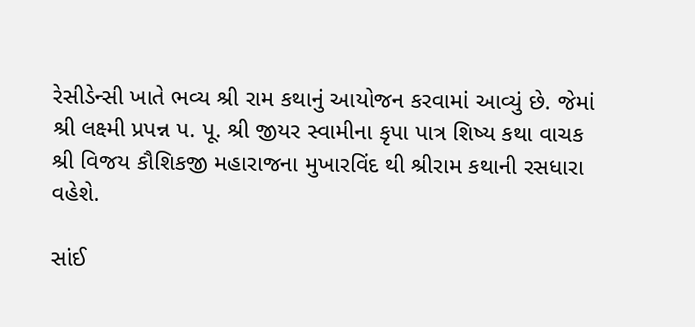રેસીડેન્સી ખાતે ભવ્ય શ્રી રામ કથાનું આયોજન કરવામાં આવ્યું છે. જેમાં શ્રી લક્ષ્મી પ્રપન્ન પ. પૂ. શ્રી જીયર સ્વામીના કૃપા પાત્ર શિષ્ય કથા વાચક શ્રી વિજય કૌશિકજી મહારાજના મુખારવિંદ થી શ્રીરામ કથાની રસધારા વહેશે.

સાંઈ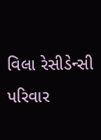વિલા રેસીડેન્સી પરિવાર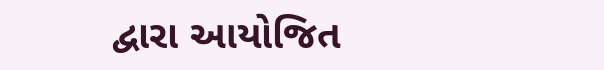દ્વારા આયોજિત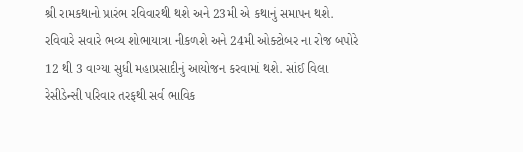શ્રી રામકથાનો પ્રારંભ રવિવારથી થશે અને 23મી એ કથાનું સમાપન થશે. રવિવારે સવારે ભવ્ય શોભાયાત્રા નીકળશે અને 24મી ઓક્ટોબર ના રોજ બપોરે 12 થી 3 વાગ્યા સુધી મહાપ્રસાદીનું આયોજન કરવામાં થશે. સાંઈ વિલા રેસીડેન્સી પરિવાર તરફથી સર્વ ભાવિક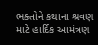ભક્તોને કથાના શ્રવણ માટે હાર્દિક આમંત્રણ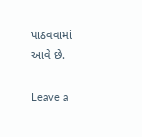પાઠવવામાં આવે છે.

Leave a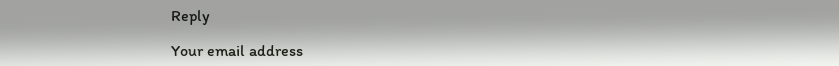Reply

Your email address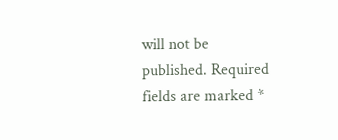will not be published. Required fields are marked *